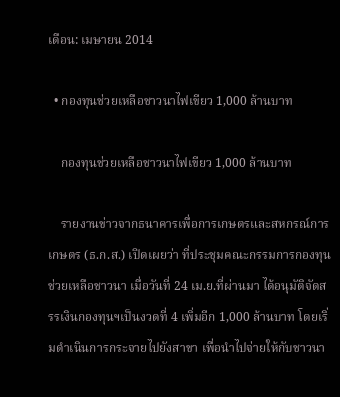เดือน: เมษายน 2014

  • กองทุนช่วยเหลือชาวนาไฟเขียว 1,000 ล้านบาท

    กองทุนช่วยเหลือชาวนาไฟเขียว 1,000 ล้านบาท

    รายงานข่าวจากธนาคารเพื่อการเกษตรและสหกรณ์การเกษตร (ธ.ก.ส.) เปิดเผยว่า ที่ประชุมคณะกรรมการกองทุนช่วยเหลือชาวนา เมื่อวันที่ 24 เม.ย.ที่ผ่านมา ได้อนุมัติจัดสรรเงินกองทุนฯเป็นงวดที่ 4 เพิ่มอีก 1,000 ล้านบาท โดยเริ่มดำเนินการกระจายไปยังสาขา เพื่อนำไปจ่ายให้กับชาวนา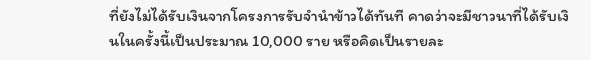ที่ยังไม่ได้รับเงินจากโครงการรับจำนำข้าวได้ทันที คาดว่าจะมีชาวนาที่ได้รับเงินในครั้งนี้เป็นประมาณ 10,000 ราย หรือคิดเป็นรายละ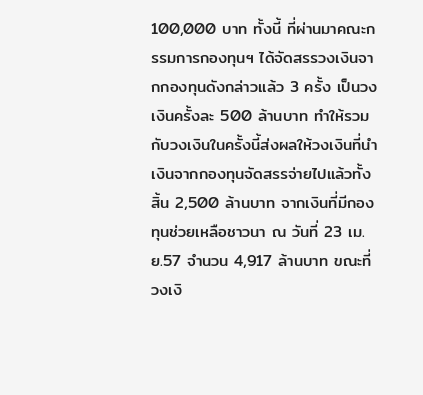100,000 บาท ทั้งนี้ ที่ผ่านมาคณะกรรมการกองทุนฯ ได้จัดสรรวงเงินจากกองทุนดังกล่าวแล้ว 3 ครั้ง เป็นวงเงินครั้งละ 500 ล้านบาท ทำให้รวมกับวงเงินในครั้งนี้ส่งผลให้วงเงินที่นำเงินจากกองทุนจัดสรรจ่ายไปแล้วทั้งสิ้น 2,500 ล้านบาท จากเงินที่มีกองทุนช่วยเหลือชาวนา ณ วันที่ 23 เม.ย.57 จำนวน 4,917 ล้านบาท ขณะที่ วงเงิ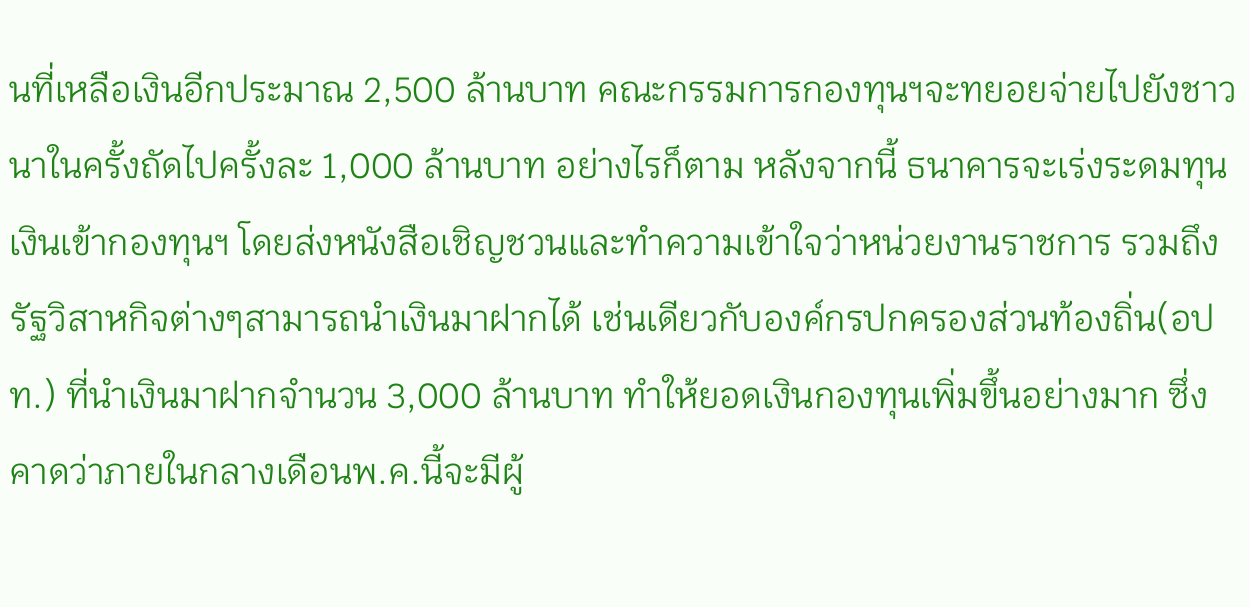นที่เหลือเงินอีกประมาณ 2,500 ล้านบาท คณะกรรมการกองทุนฯจะทยอยจ่ายไปยังชาวนาในครั้งถัดไปครั้งละ 1,000 ล้านบาท อย่างไรก็ตาม หลังจากนี้ ธนาคารจะเร่งระดมทุนเงินเข้ากองทุนฯ โดยส่งหนังสือเชิญชวนและทำความเข้าใจว่าหน่วยงานราชการ รวมถึงรัฐวิสาหกิจต่างๆสามารถนำเงินมาฝากได้ เช่นเดียวกับองค์กรปกครองส่วนท้องถิ่น(อปท.) ที่นำเงินมาฝากจำนวน 3,000 ล้านบาท ทำให้ยอดเงินกองทุนเพิ่มขึ้นอย่างมาก ซึ่งคาดว่าภายในกลางเดือนพ.ค.นี้จะมีผู้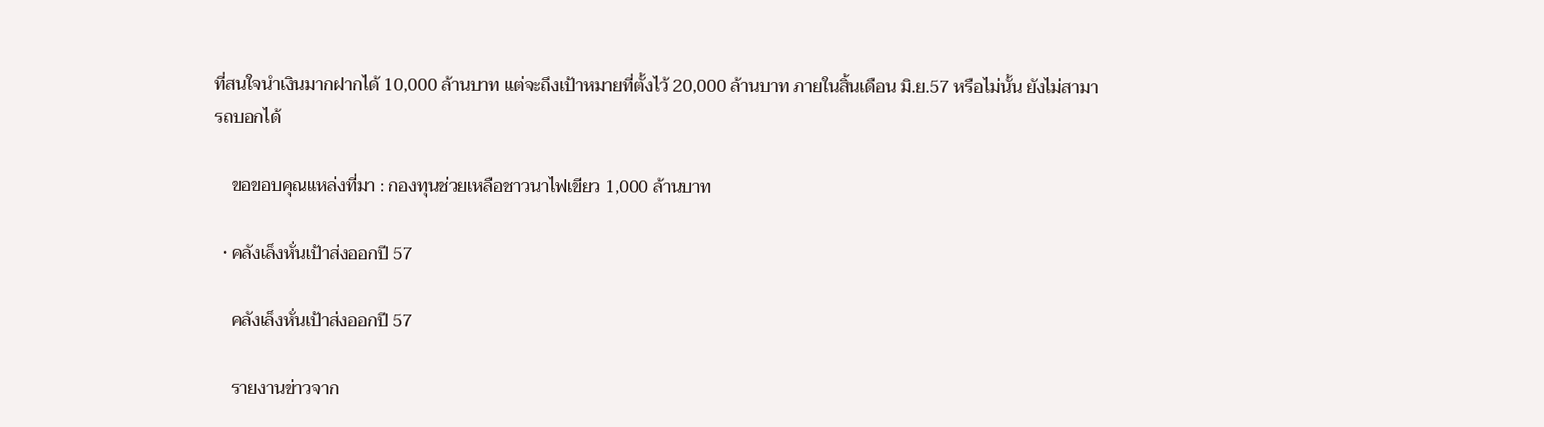ที่สนใจนำเงินมากฝากได้ 10,000 ล้านบาท แต่จะถึงเป้าหมายที่ตั้งไว้ 20,000 ล้านบาท ภายในสิ้นเดือน มิ.ย.57 หรือไม่นั้น ยังไม่สามารถบอกได้

    ขอขอบคุณแหล่งที่มา : กองทุนช่วยเหลือชาวนาไฟเขียว 1,000 ล้านบาท

  • คลังเล็งหั่นเป้าส่งออกปี 57

    คลังเล็งหั่นเป้าส่งออกปี 57

    รายงานข่าวจาก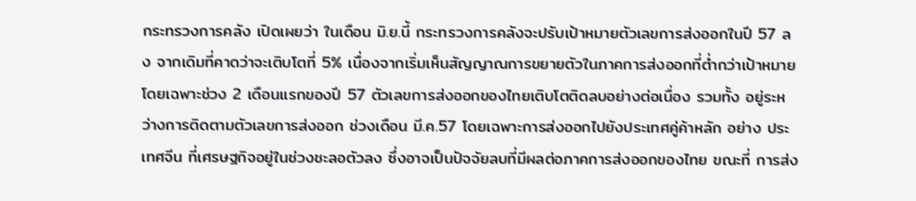กระทรวงการคลัง เปิดเผยว่า ในเดือน มิ.ย.นี้ กระทรวงการคลังจะปรับเป้าหมายตัวเลขการส่งออกในปี 57 ลง จากเดิมที่คาดว่าจะเติบโตที่ 5% เนื่องจากเริ่มเห็นสัญญาณการขยายตัวในภาคการส่งออกที่ต่ำกว่าเป้าหมาย โดยเฉพาะช่วง 2 เดือนแรกของปี 57 ตัวเลขการส่งออกของไทยเติบโตติดลบอย่างต่อเนื่อง รวมทั้ง อยู่ระหว่างการติดตามตัวเลขการส่งออก ช่วงเดือน มี.ค.57 โดยเฉพาะการส่งออกไปยังประเทศคู่ค้าหลัก อย่าง ประเทศจีน ที่เศรษฐกิจอยู่ในช่วงชะลอตัวลง ซึ่งอาจเป็นปัจจัยลบที่มีผลต่อภาคการส่งออกของไทย ขณะที่ การส่ง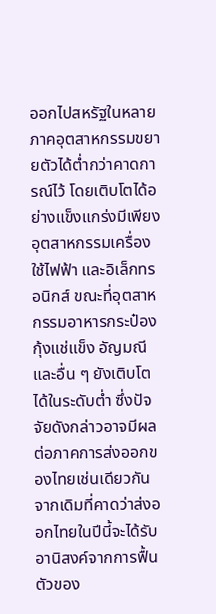ออกไปสหรัฐในหลายภาคอุตสาหกรรมขยายตัวได้ต่ำกว่าคาดการณ์ไว้ โดยเติบโตได้อย่างแข็งแกร่งมีเพียง อุตสาหกรรมเครื่องใช้ไฟฟ้า และอิเล็กทรอนิกส์ ขณะที่อุตสาหกรรมอาหารกระป๋อง กุ้งแช่แข็ง อัญมณี และอื่น ๆ ยังเติบโตได้ในระดับต่ำ ซึ่งปัจจัยดังกล่าวอาจมีผลต่อภาคการส่งออกของไทยเช่นเดียวกัน จากเดิมที่คาดว่าส่งออกไทยในปีนี้จะได้รับอานิสงค์จากการฟื้นตัวของ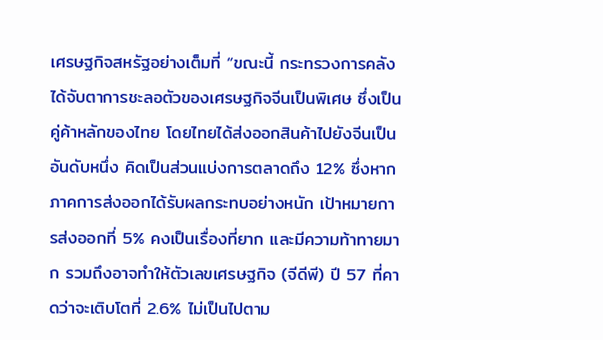เศรษฐกิจสหรัฐอย่างเต็มที่ “ขณะนี้ กระทรวงการคลังได้จับตาการชะลอตัวของเศรษฐกิจจีนเป็นพิเศษ ซึ่งเป็นคู่ค้าหลักของไทย โดยไทยได้ส่งออกสินค้าไปยังจีนเป็นอันดับหนึ่ง คิดเป็นส่วนแบ่งการตลาดถึง 12% ซึ่งหากภาคการส่งออกได้รับผลกระทบอย่างหนัก เป้าหมายการส่งออกที่ 5% คงเป็นเรื่องที่ยาก และมีความท้าทายมาก รวมถึงอาจทำให้ตัวเลขเศรษฐกิจ (จีดีพี) ปี 57 ที่คาดว่าจะเติบโตที่ 2.6% ไม่เป็นไปตาม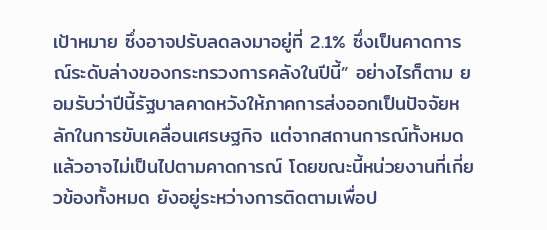เป้าหมาย ซึ่งอาจปรับลดลงมาอยู่ที่ 2.1% ซึ่งเป็นคาดการณ์ระดับล่างของกระทรวงการคลังในปีนี้” อย่างไรก็ตาม ยอมรับว่าปีนี้รัฐบาลคาดหวังให้ภาคการส่งออกเป็นปัจจัยหลักในการขับเคลื่อนเศรษฐกิจ แต่จากสถานการณ์ทั้งหมดแล้วอาจไม่เป็นไปตามคาดการณ์ โดยขณะนี้หน่วยงานที่เกี่ยวข้องทั้งหมด ยังอยู่ระหว่างการติดตามเพื่อป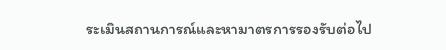ระเมินสถานการณ์และหามาตรการรองรับต่อไป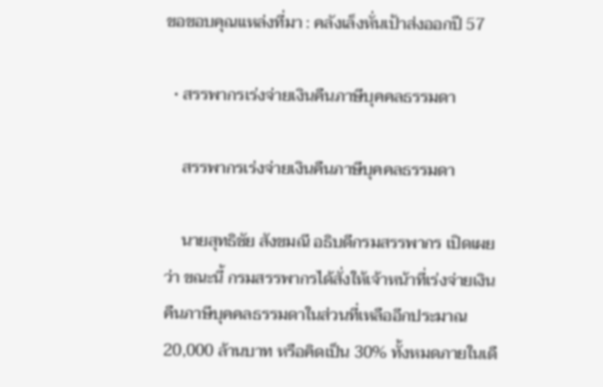ขอขอบคุณแหล่งที่มา : คลังเล็งหั่นเป้าส่งออกปี 57

  • สรรพากรเร่งจ่ายเงินคืนภาษีบุคคลธรรมดา

    สรรพากรเร่งจ่ายเงินคืนภาษีบุคคลธรรมดา

    นายสุทธิชัย สังขมณี อธิบดีกรมสรรพากร เปิดเผยว่า ขณะนี้ กรมสรรพากรได้สั่งให้เจ้าหน้าที่เร่งจ่ายเงินคืนภาษีบุคคลธรรมดาในส่วนที่เหลืออีกประมาณ 20,000 ล้านบาท หรือคิดเป็น 30% ทั้งหมดภายในเดื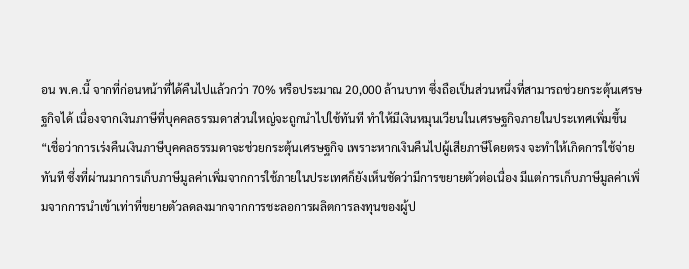อน พ.ค.นี้ จากที่ก่อนหน้าที่ได้คืนไปแล้วกว่า 70% หรือประมาณ 20,000 ล้านบาท ซึ่งถือเป็นส่วนหนึ่งที่สามารถช่วยกระตุ้นเศรษฐกิจได้ เนื่องจากเงินภาษีที่บุคคลธรรมดาส่วนใหญ่จะถูกนำไปใช้ทันที ทำให้มีเงินหมุนเวียนในเศรษฐกิจภายในประเทศเพิ่มขึ้น “เชื่อว่าการเร่งคืนเงินภาษีบุคคลธรรมดาจะช่วยกระตุ้นเศรษฐกิจ เพราะหากเงินคืนไปผู้เสียภาษีโดยตรง จะทำให้เกิดการใช้จ่ายทันที ซึ่งที่ผ่านมาการเก็บภาษีมูลค่าเพิ่มจากการใช้ภายในประเทศก็ยังเห็นชัดว่ามีการขยายตัวต่อเนื่อง มีแต่การเก็บภาษีมูลค่าเพิ่มจากการนำเข้าเท่าที่ขยายตัวลดลงมากจากการชะลอการผลิตการลงทุนของผู้ป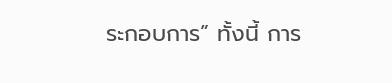ระกอบการ” ทั้งนี้ การ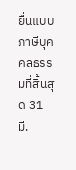ยื่นแบบภาษีบุคคลธรรมที่สิ้นสุด 31 มี.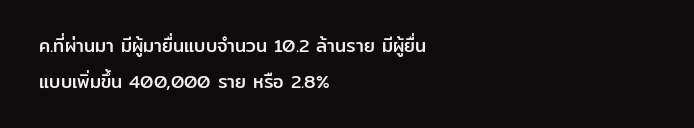ค.ที่ผ่านมา มีผู้มายื่นแบบจำนวน 10.2 ล้านราย มีผู้ยื่นแบบเพิ่มขึ้น 400,000 ราย หรือ 2.8%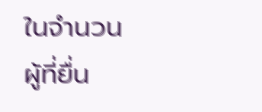ในจำนวนผู้ที่ยื่น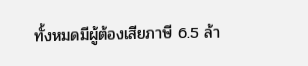ทั้งหมดมีผู้ต้องเสียภาษี 6.5 ล้า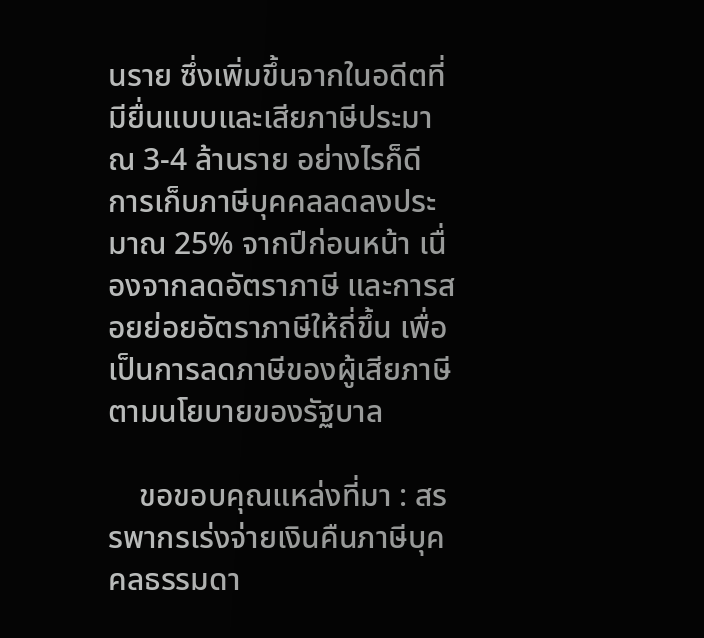นราย ซึ่งเพิ่มขึ้นจากในอดีตที่มียื่นแบบและเสียภาษีประมาณ 3-4 ล้านราย อย่างไรก็ดี การเก็บภาษีบุคคลลดลงประมาณ 25% จากปีก่อนหน้า เนื่องจากลดอัตราภาษี และการสอยย่อยอัตราภาษีให้ถี่ขึ้น เพื่อเป็นการลดภาษีของผู้เสียภาษีตามนโยบายของรัฐบาล

    ขอขอบคุณแหล่งที่มา : สรรพากรเร่งจ่ายเงินคืนภาษีบุคคลธรรมดา